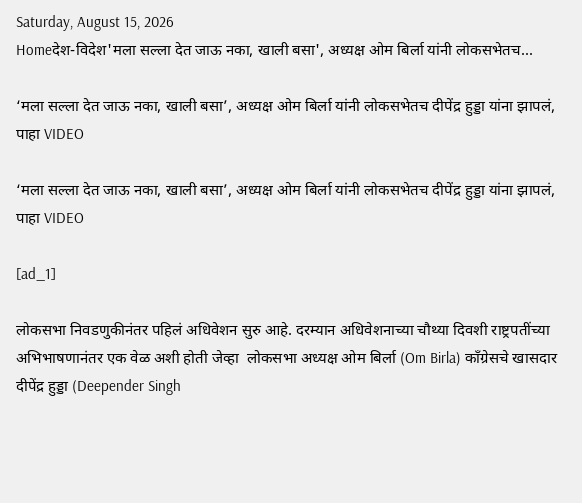Saturday, August 15, 2026
Homeदेश-विदेश'मला सल्ला देत जाऊ नका, खाली बसा', अध्यक्ष ओम बिर्ला यांनी लोकसभेतच...

‘मला सल्ला देत जाऊ नका, खाली बसा’, अध्यक्ष ओम बिर्ला यांनी लोकसभेतच दीपेंद्र हुड्डा यांना झापलं, पाहा VIDEO

‘मला सल्ला देत जाऊ नका, खाली बसा’, अध्यक्ष ओम बिर्ला यांनी लोकसभेतच दीपेंद्र हुड्डा यांना झापलं, पाहा VIDEO

[ad_1]

लोकसभा निवडणुकीनंतर पहिलं अधिवेशन सुरु आहे. दरम्यान अधिवेशनाच्या चौथ्या दिवशी राष्ट्रपतींच्या अभिभाषणानंतर एक वेळ अशी होती जेव्हा  लोकसभा अध्यक्ष ओम बिर्ला (Om Birla) काँग्रेसचे खासदार दीपेंद्र हुड्डा (Deepender Singh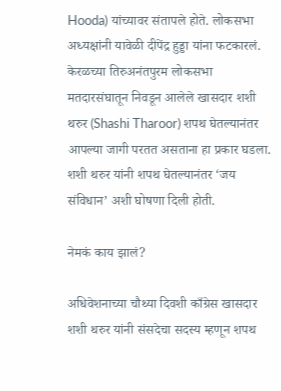Hooda) यांच्यावर संतापले होते. लोकसभा अध्यक्षांनी यावेळी दीपेंद्र हुड्डा यांना फटकारलं. केरळच्या तिरुअनंतपुरम लोकसभा मतदारसंघातून निवडून आलेले खासदार शशी थरुर (Shashi Tharoor) शपथ घेतल्यानंतर आपल्या जागी परतत असताना हा प्रकार घडला. शशी थरुर यांनी शपथ घेतल्यानंतर ‘जय संविधान’ अशी घोषणा दिली होती.

नेमकं काय झालं?

अधिवेशनाच्या चौथ्या दिवशी काँग्रेस खासदार शशी थरुर यांनी संसदेचा सदस्य म्हणून शपथ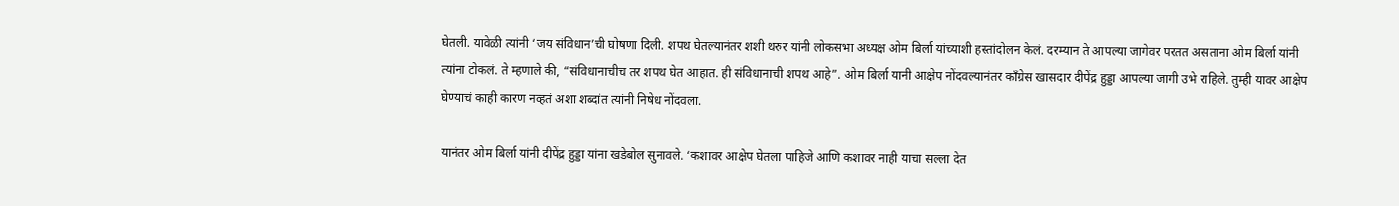घेतली. यावेळी त्यांनी ‘जय संविधान’ची घोषणा दिली. शपथ घेतल्यानंतर शशी थरुर यांनी लोकसभा अध्यक्ष ओम बिर्ला यांच्याशी हस्तांदोलन केलं. दरम्यान ते आपल्या जागेवर परतत असताना ओम बिर्ला यांनी त्यांना टोकलं. ते म्हणाले की, “संविधानाचीच तर शपथ घेत आहात. ही संविधानाची शपथ आहे”. ओम बिर्ला यानी आक्षेप नोंदवल्यानंतर काँग्रेस खासदार दीपेंद्र हुड्डा आपल्या जागी उभे राहिले. तुम्ही यावर आक्षेप घेण्याचं काही कारण नव्हतं अशा शब्दांत त्यांनी निषेध नोंदवला.

यानंतर ओम बिर्ला यांनी दीपेंद्र हुड्डा यांना खडेबोल सुनावले. ‘कशावर आक्षेप घेतला पाहिजे आणि कशावर नाही याचा सल्ला देत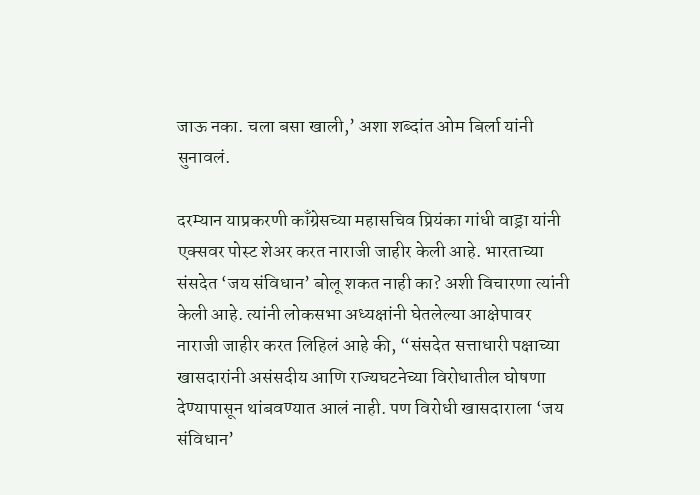जाऊ नका. चला बसा खाली,’ अशा शब्दांत ओम बिर्ला यांनी सुनावलं.

दरम्यान याप्रकरणी काँग्रेसच्या महासचिव प्रियंका गांधी वाड्रा यांनी एक्सवर पोस्ट शेअर करत नाराजी जाहीर केली आहे. भारताच्या संसदेत ‘जय संविधान’ बोलू शकत नाही का? अशी विचारणा त्यांनी केली आहे. त्यांनी लोकसभा अध्यक्षांनी घेतलेल्या आक्षेपावर नाराजी जाहीर करत लिहिलं आहे की, “संसदेत सत्ताधारी पक्षाच्या खासदारांनी असंसदीय आणि राज्यघटनेच्या विरोधातील घोषणा देण्यापासून थांबवण्यात आलं नाही. पण विरोधी खासदाराला ‘जय संविधान’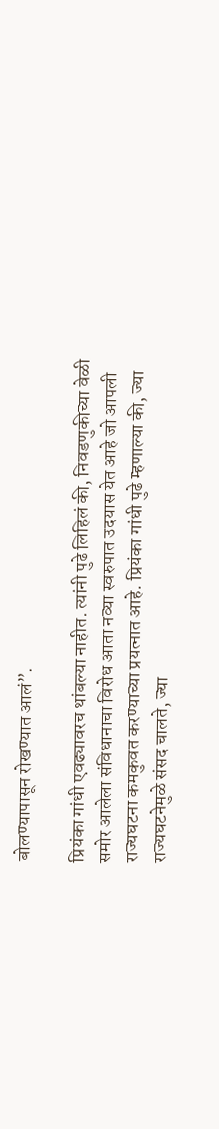बोलण्यापासून रोखण्यात आलं”.

प्रियंका गांधी एवढ्यावरच थांबल्या नाहीत. त्यांनी पुढे लिहिलं की, निवडणुकीच्या वेळी समोर आलेला संविधानाचा विरोध आता नव्या स्वरुपात उदयास येत आहे जो आपली राज्यघटना कमकुवत करण्याच्या प्रयत्नात आहे. प्रियंका गांधी पुढे म्हणाल्या की, ज्या राज्यघटनेमुळे संसद चालते, ज्या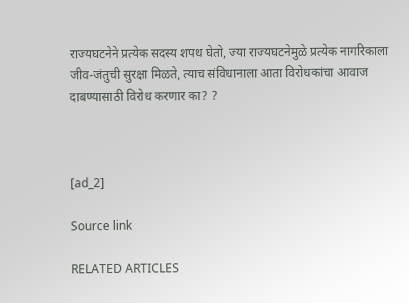राज्यघटनेने प्रत्येक सदस्य शपथ घेतो, ज्या राज्यघटनेमुळे प्रत्येक नागरिकाला जीव-जंतुची सुरक्षा मिळते, त्याच संविधानाला आता विरोधकांचा आवाज दाबण्यासाठी विरोध करणार का? ?



[ad_2]

Source link

RELATED ARTICLES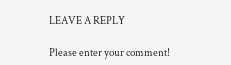LEAVE A REPLY

Please enter your comment!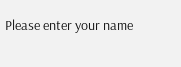Please enter your name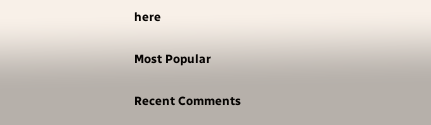here

Most Popular

Recent Comments